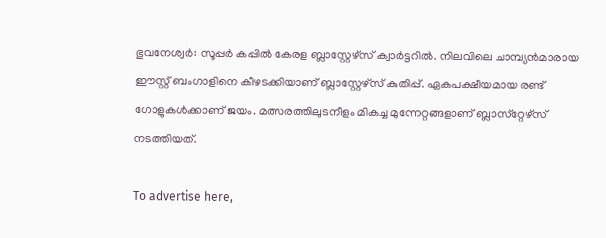ഭുവനേശ്വര്‍: സൂപ്പര്‍ കപ്പില്‍ കേരള ബ്ലാസ്റ്റേഴ്‌സ് ക്വാര്‍ട്ടറില്‍. നിലവിലെ ചാമ്പ്യന്‍മാരായ ഈസ്റ്റ് ബംഗാളിനെ കീഴടക്കിയാണ് ബ്ലാസ്റ്റേഴ്‌സ് കുതിപ്പ്. ഏകപക്ഷീയമായ രണ്ട് ഗോളുകള്‍ക്കാണ് ജയം. മത്സരത്തിലുടനീളം മികച്ച മുന്നേറ്റങ്ങളാണ് ബ്ലാസ്‌റ്റേഴ്‌സ് നടത്തിയത്.

To advertise here,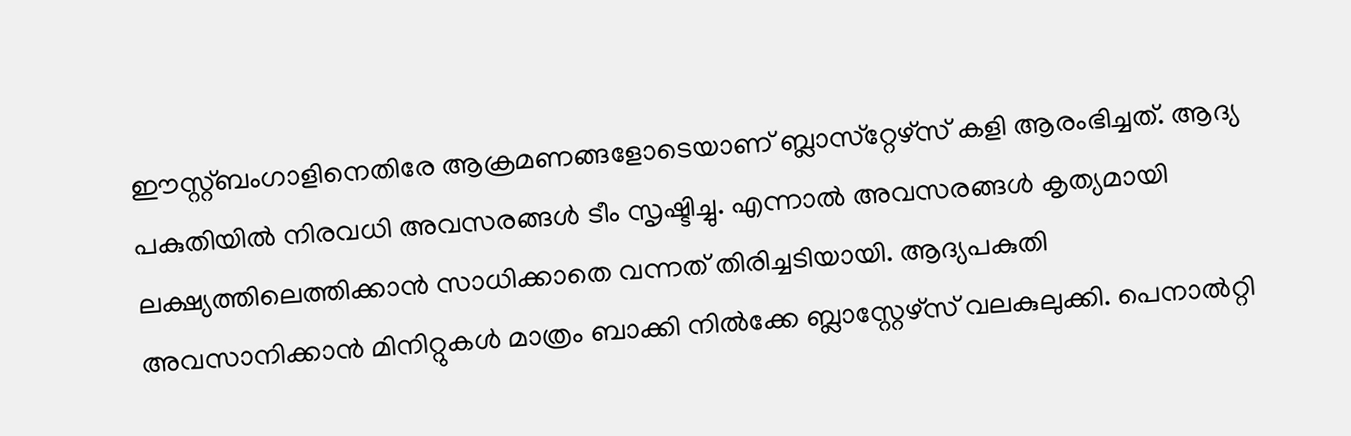ഈസ്റ്റ്ബംഗാളിനെതിരേ ആക്രമണങ്ങളോടെയാണ് ബ്ലാസ്‌റ്റേഴ്‌സ് കളി ആരംഭിച്ചത്. ആദ്യ പകുതിയില്‍ നിരവധി അവസരങ്ങള്‍ ടീം സൃഷ്ടിച്ചു. എന്നാല്‍ അവസരങ്ങള്‍ കൃത്യമായി ലക്ഷ്യത്തിലെത്തിക്കാന്‍ സാധിക്കാതെ വന്നത് തിരിച്ചടിയായി. ആദ്യപകുതി അവസാനിക്കാന്‍ മിനിറ്റുകള്‍ മാത്രം ബാക്കി നില്‍ക്കേ ബ്ലാസ്റ്റേഴ്‌സ് വലകുലുക്കി. പെനാല്‍റ്റി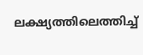ലക്ഷ്യത്തിലെത്തിച്ച്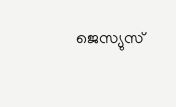ജെസ്യുസ്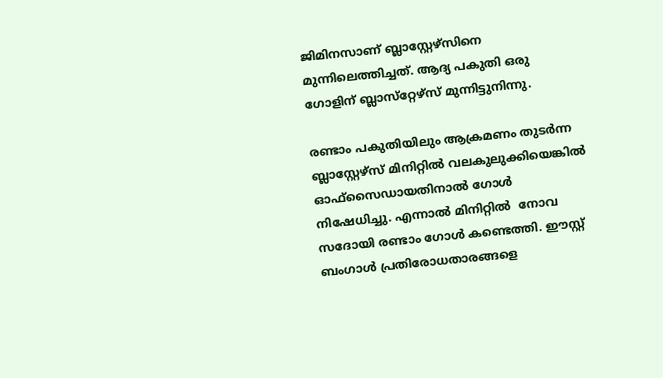ജിമിനസാണ് ബ്ലാസ്റ്റേഴ്‌സിനെ മുന്നിലെത്തിച്ചത്. ആദ്യ പകുതി ഒരു ഗോളിന് ബ്ലാസ്‌റ്റേഴ്‌സ് മുന്നിട്ടുനിന്നു.

രണ്ടാം പകുതിയിലും ആക്രമണം തുടര്‍ന്ന ബ്ലാസ്റ്റേഴ്‌സ് മിനിറ്റില്‍ വലകുലുക്കിയെങ്കില്‍ ഓഫ്‌സൈഡായതിനാല്‍ ഗോള്‍ നിഷേധിച്ചു. എന്നാല്‍ മിനിറ്റില്‍  നോവ സദോയി രണ്ടാം ഗോള്‍ കണ്ടെത്തി. ഈസ്റ്റ് ബംഗാള്‍ പ്രതിരോധതാരങ്ങളെ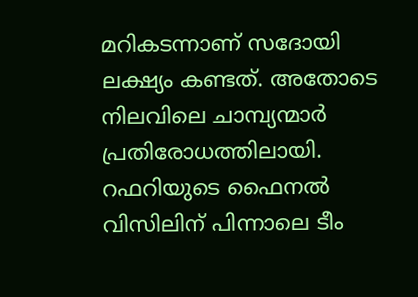മറികടന്നാണ് സദോയി ലക്ഷ്യം കണ്ടത്. അതോടെ നിലവിലെ ചാമ്പ്യന്മാര്‍ പ്രതിരോധത്തിലായി. റഫറിയുടെ ഫൈനല്‍ വിസിലിന് പിന്നാലെ ടീം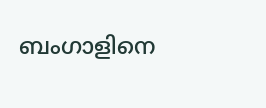ബംഗാളിനെ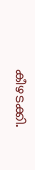കീഴടക്കി.